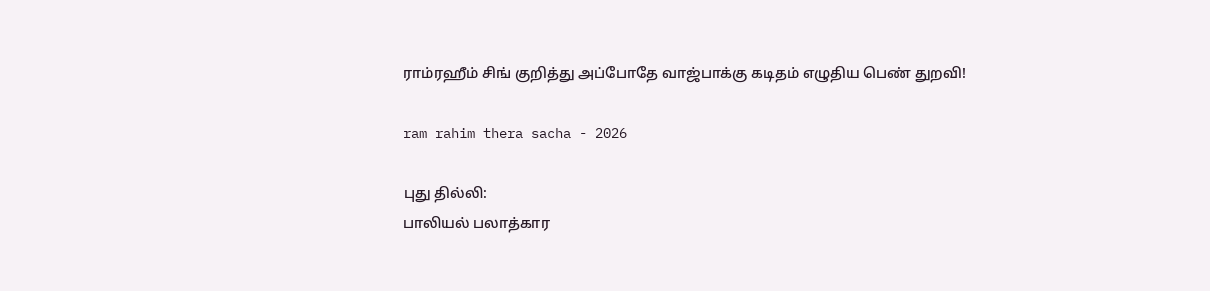ராம்ரஹீம் சிங் குறித்து அப்போதே வாஜ்பாக்கு கடிதம் எழுதிய பெண் துறவி!

ram rahim thera sacha - 2026

புது தில்லி:
பாலியல் பலாத்கார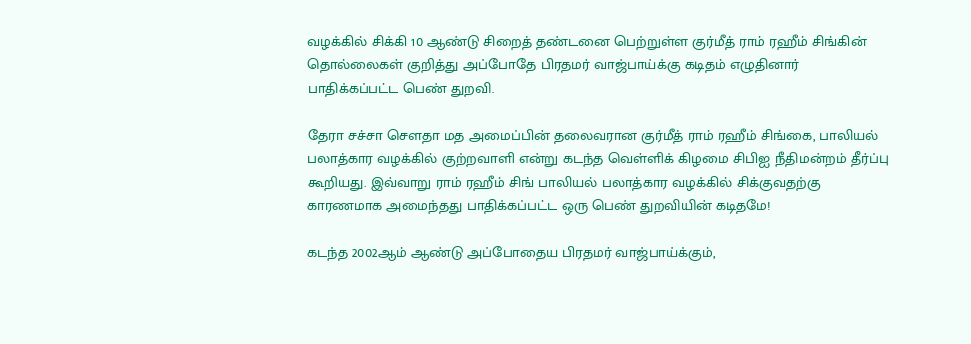வழக்கில் சிக்கி 10 ஆண்டு சிறைத் தண்டனை பெற்றுள்ள குர்மீத் ராம் ரஹீம் சிங்கின் தொல்லைகள் குறித்து அப்போதே பிரதமர் வாஜ்பாய்க்கு கடிதம் எழுதினார் பாதிக்கப்பட்ட பெண் துறவி.

தேரா சச்சா சௌதா மத அமைப்பின் தலைவரான குர்மீத் ராம் ரஹீம் சிங்கை, பாலியல் பலாத்கார வழக்கில் குற்றவாளி என்று கடந்த வெள்ளிக் கிழமை சிபிஐ நீதிமன்றம் தீர்ப்பு கூறியது. இவ்வாறு ராம் ரஹீம் சிங் பாலியல் பலாத்கார வழக்கில் சிக்குவதற்கு காரணமாக அமைந்தது பாதிக்கப்பட்ட ஒரு பெண் துறவியின் கடிதமே!

கடந்த 2002ஆம் ஆண்டு அப்போதைய பிரதமர் வாஜ்பாய்க்கும்,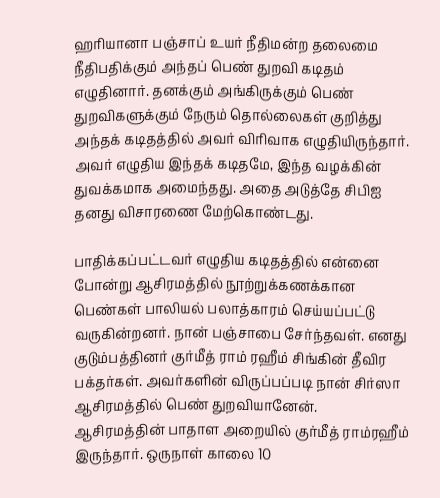ஹரியானா பஞ்சாப் உயர் நீதிமன்ற தலைமை நீதிபதிக்கும் அந்தப் பெண் துறவி கடிதம் எழுதினார். தனக்கும் அங்கிருக்கும் பெண் துறவிகளுக்கும் நேரும் தொல்லைகள் குறித்து அந்தக் கடிதத்தில் அவர் விரிவாக எழுதியிருந்தார். அவர் எழுதிய இந்தக் கடிதமே, இந்த வழக்கின் துவக்கமாக அமைந்தது. அதை அடுத்தே சிபிஐ தனது விசாரணை மேற்கொண்டது.

பாதிக்கப்பட்டவர் எழுதிய கடிதத்தில் என்னை போன்று ஆசிரமத்தில் நூற்றுக்கணக்கான பெண்கள் பாலியல் பலாத்காரம் செய்யப்பட்டு வருகின்றனர். நான் பஞ்சாபை சேர்ந்தவள். எனது குடும்பத்தினர் குர்மீத் ராம் ரஹீம் சிங்கின் தீவிர பக்தர்கள். அவர்களின் விருப்பப்படி நான் சிர்ஸா ஆசிரமத்தில் பெண் துறவியானேன். ஆசிரமத்தின் பாதாள அறையில் குர்மீத் ராம்ரஹீம் இருந்தார். ஒருநாள் காலை 10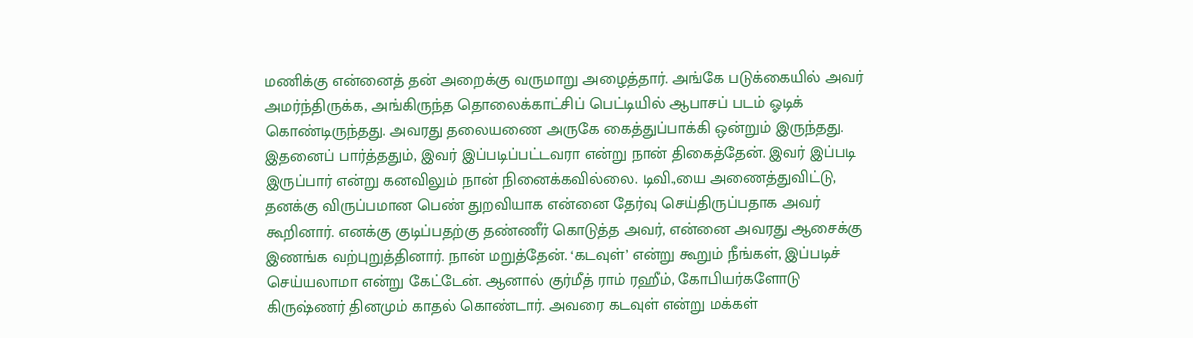மணிக்கு என்னைத் தன் அறைக்கு வருமாறு அழைத்தார். அங்கே படுக்கையில் அவர் அமர்ந்திருக்க, அங்கிருந்த தொலைக்காட்சிப் பெட்டியில் ஆபாசப் படம் ஓடிக் கொண்டிருந்தது. அவரது தலையணை அருகே கைத்துப்பாக்கி ஒன்றும் இருந்தது. இதனைப் பார்த்ததும், இவர் இப்படிப்பட்டவரா என்று நான் திகைத்தேன். இவர் இப்படி இருப்பார் என்று கனவிலும் நான் நினைக்கவில்லை. டிவி.,யை அணைத்துவிட்டு, தனக்கு விருப்பமான பெண் துறவியாக என்னை தேர்வு செய்திருப்பதாக அவர் கூறினார். எனக்கு குடிப்பதற்கு தண்ணீர் கொடுத்த அவர், என்னை அவரது ஆசைக்கு இணங்க வற்புறுத்தினார். நான் மறுத்தேன். ‘கடவுள்’ என்று கூறும் நீங்கள், இப்படிச் செய்யலாமா என்று கேட்டேன். ஆனால் குர்மீத் ராம் ரஹீம், கோபியர்களோடு கிருஷ்ணர் தினமும் காதல் கொண்டார். அவரை கடவுள் என்று மக்கள்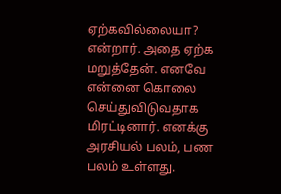ஏற்கவில்லையா? என்றார். அதை ஏற்க மறுத்தேன். எனவே என்னை கொலை செய்துவிடுவதாக மிரட்டினார். எனக்கு அரசியல் பலம், பண பலம் உள்ளது.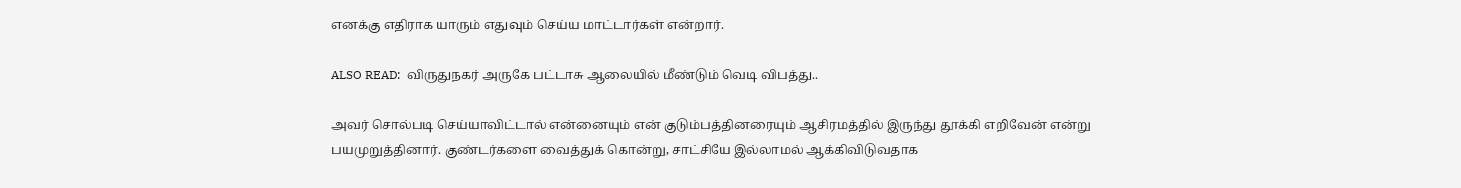எனக்கு எதிராக யாரும் எதுவும் செய்ய மாட்டார்கள் என்றார்.

ALSO READ:  விருதுநகர் அருகே பட்டாசு ஆலையில் மீண்டும் வெடி விபத்து..

அவர் சொல்படி செய்யாவிட்டால் என்னையும் என் குடும்பத்தினரையும் ஆசிரமத்தில் இருந்து தூக்கி எறிவேன் என்று பயமுறுத்தினார். குண்டர்களை வைத்துக் கொன்று, சாட்சியே இல்லாமல் ஆக்கிவிடுவதாக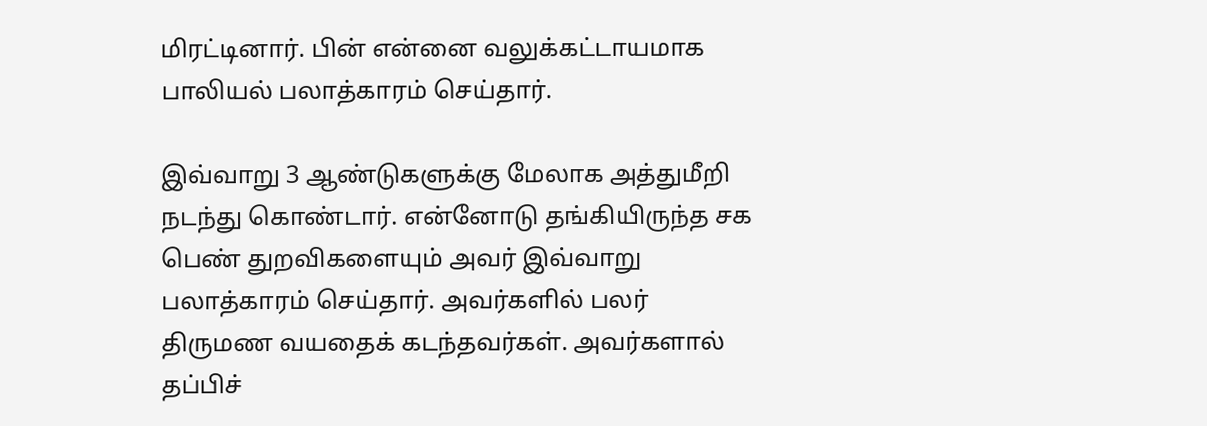மிரட்டினார். பின் என்னை வலுக்கட்டாயமாக பாலியல் பலாத்காரம் செய்தார்.

இவ்வாறு 3 ஆண்டுகளுக்கு மேலாக அத்துமீறி நடந்து கொண்டார். என்னோடு தங்கியிருந்த சக பெண் துறவிகளையும் அவர் இவ்வாறு பலாத்காரம் செய்தார். அவர்களில் பலர் திருமண வயதைக் கடந்தவர்கள். அவர்களால் தப்பிச்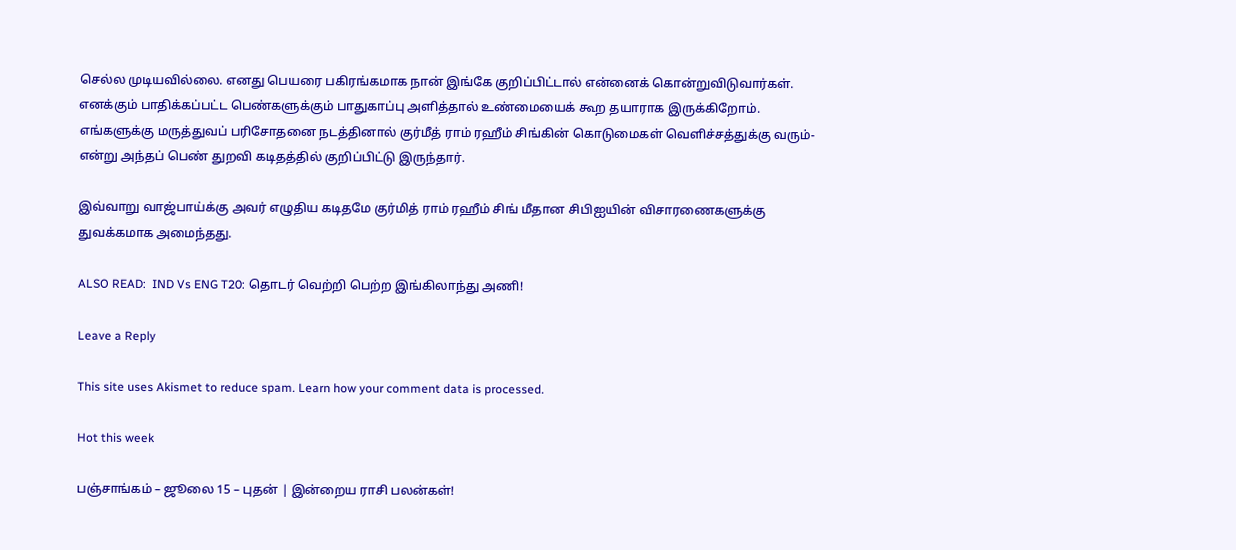செல்ல முடியவில்லை. எனது பெயரை பகிரங்கமாக நான் இங்கே குறிப்பிட்டால் என்னைக் கொன்றுவிடுவார்கள். எனக்கும் பாதிக்கப்பட்ட பெண்களுக்கும் பாதுகாப்பு அளித்தால் உண்மையைக் கூற தயாராக இருக்கிறோம். எங்களுக்கு மருத்துவப் பரிசோதனை நடத்தினால் குர்மீத் ராம் ரஹீம் சிங்கின் கொடுமைகள் வெளிச்சத்துக்கு வரும்- என்று அந்தப் பெண் துறவி கடிதத்தில் குறிப்பிட்டு இருந்தார்.

இவ்வாறு வாஜ்பாய்க்கு அவர் எழுதிய கடிதமே குர்மித் ராம் ரஹீம் சிங் மீதான சிபிஐயின் விசாரணைகளுக்கு துவக்கமாக அமைந்தது.

ALSO READ:  IND Vs ENG T20: தொடர் வெற்றி பெற்ற இங்கிலாந்து அணி!

Leave a Reply

This site uses Akismet to reduce spam. Learn how your comment data is processed.

Hot this week

பஞ்சாங்கம் – ஜூலை 15 – புதன் | இன்றைய ராசி பலன்கள்!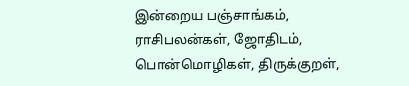இன்றைய பஞ்சாங்கம், ராசிபலன்கள், ஜோதிடம், பொன்மொழிகள், திருக்குறள்,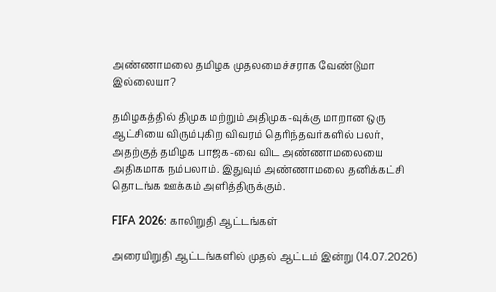அண்ணாமலை தமிழக முதலமைச்சராக வேண்டுமா இல்லையா?

தமிழகத்தில் திமுக மற்றும் அதிமுக-வுக்கு மாறான ஒரு ஆட்சியை விரும்புகிற விவரம் தெரிந்தவர்களில் பலர், அதற்குத் தமிழக பாஜக-வை விட அண்ணாமலையை அதிகமாக நம்பலாம். இதுவும் அண்ணாமலை தனிக்கட்சி தொடங்க ஊக்கம் அளித்திருக்கும்.

FIFA 2026: காலிறுதி ஆட்டங்கள்

அரையிறுதி ஆட்டங்களில் முதல் ஆட்டம் இன்று (14.07.2026)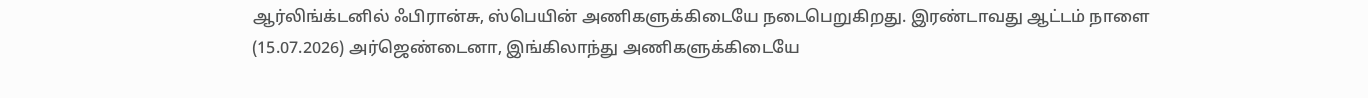ஆர்லிங்க்டனில் ஃபிரான்சு, ஸ்பெயின் அணிகளுக்கிடையே நடைபெறுகிறது. இரண்டாவது ஆட்டம் நாளை (15.07.2026) அர்ஜெண்டைனா, இங்கிலாந்து அணிகளுக்கிடையே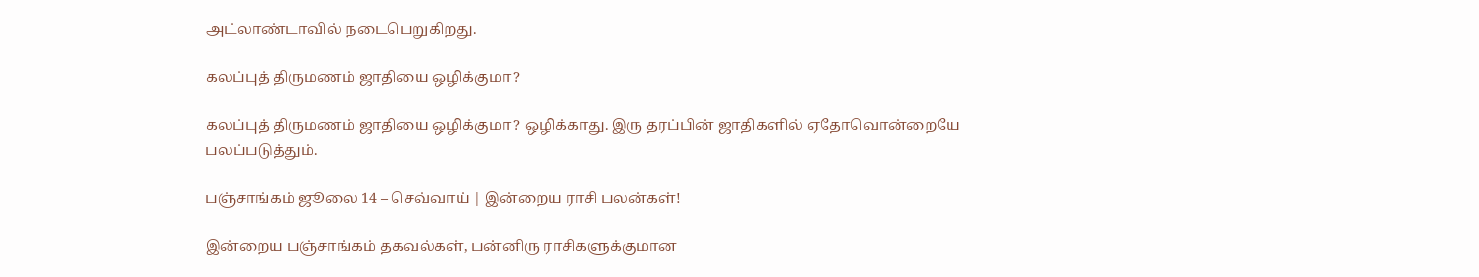அட்லாண்டாவில் நடைபெறுகிறது.

கலப்புத் திருமணம் ஜாதியை ஒழிக்குமா?

கலப்புத் திருமணம் ஜாதியை ஒழிக்குமா? ஒழிக்காது. இரு தரப்பின் ஜாதிகளில் ஏதோவொன்றையே பலப்படுத்தும்.

பஞ்சாங்கம் ஜூலை 14 – செவ்வாய் | இன்றைய ராசி பலன்கள்!

இன்றைய பஞ்சாங்கம் தகவல்கள், பன்னிரு ராசிகளுக்குமான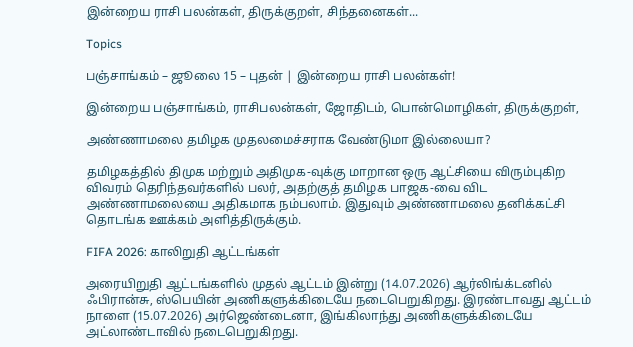இன்றைய ராசி பலன்கள், திருக்குறள், சிந்தனைகள்...

Topics

பஞ்சாங்கம் – ஜூலை 15 – புதன் | இன்றைய ராசி பலன்கள்!

இன்றைய பஞ்சாங்கம், ராசிபலன்கள், ஜோதிடம், பொன்மொழிகள், திருக்குறள்,

அண்ணாமலை தமிழக முதலமைச்சராக வேண்டுமா இல்லையா?

தமிழகத்தில் திமுக மற்றும் அதிமுக-வுக்கு மாறான ஒரு ஆட்சியை விரும்புகிற விவரம் தெரிந்தவர்களில் பலர், அதற்குத் தமிழக பாஜக-வை விட அண்ணாமலையை அதிகமாக நம்பலாம். இதுவும் அண்ணாமலை தனிக்கட்சி தொடங்க ஊக்கம் அளித்திருக்கும்.

FIFA 2026: காலிறுதி ஆட்டங்கள்

அரையிறுதி ஆட்டங்களில் முதல் ஆட்டம் இன்று (14.07.2026) ஆர்லிங்க்டனில் ஃபிரான்சு, ஸ்பெயின் அணிகளுக்கிடையே நடைபெறுகிறது. இரண்டாவது ஆட்டம் நாளை (15.07.2026) அர்ஜெண்டைனா, இங்கிலாந்து அணிகளுக்கிடையே அட்லாண்டாவில் நடைபெறுகிறது.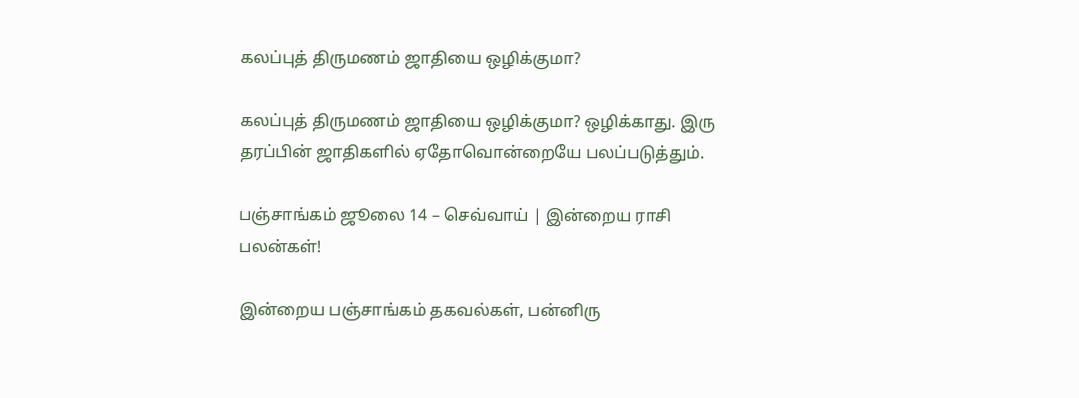கலப்புத் திருமணம் ஜாதியை ஒழிக்குமா?

கலப்புத் திருமணம் ஜாதியை ஒழிக்குமா? ஒழிக்காது. இரு தரப்பின் ஜாதிகளில் ஏதோவொன்றையே பலப்படுத்தும்.

பஞ்சாங்கம் ஜூலை 14 – செவ்வாய் | இன்றைய ராசி பலன்கள்!

இன்றைய பஞ்சாங்கம் தகவல்கள், பன்னிரு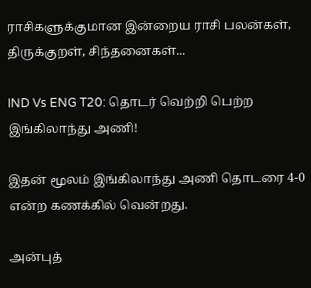ராசிகளுக்குமான இன்றைய ராசி பலன்கள், திருக்குறள், சிந்தனைகள்...

IND Vs ENG T20: தொடர் வெற்றி பெற்ற இங்கிலாந்து அணி!

இதன் மூலம் இங்கிலாந்து அணி தொடரை 4-0 என்ற கணக்கில் வென்றது.

அன்புத்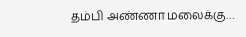தம்பி அண்ணா மலைக்கு…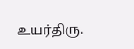உயர்திரு.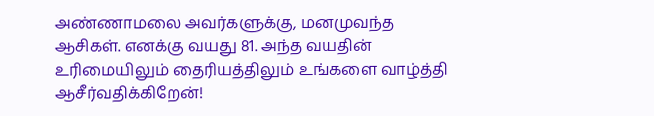அண்ணாமலை அவர்களுக்கு, மனமுவந்த ஆசிகள். எனக்கு வயது 81. அந்த வயதின் உரிமையிலும் தைரியத்திலும் உங்களை வாழ்த்தி ஆசீர்வதிக்கிறேன்!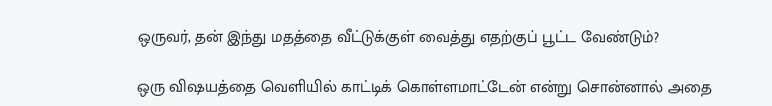ஒருவர், தன் இந்து மதத்தை வீட்டுக்குள் வைத்து எதற்குப் பூட்ட வேண்டும்?

ஒரு விஷயத்தை வெளியில் காட்டிக் கொள்ளமாட்டேன் என்று சொன்னால் அதை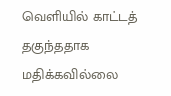வெளியில் காட்டத் தகுந்ததாக மதிக்கவில்லை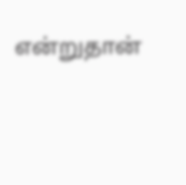என்றுதான்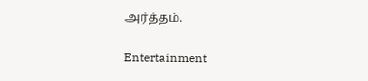அர்த்தம்.

Entertainment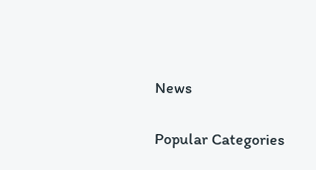News

Popular Categories